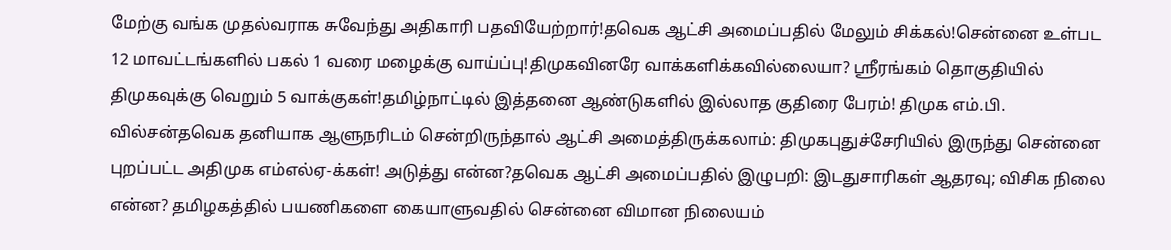மேற்கு வங்க முதல்வராக சுவேந்து அதிகாரி பதவியேற்றார்!தவெக ஆட்சி அமைப்பதில் மேலும் சிக்கல்!சென்னை உள்பட 12 மாவட்டங்களில் பகல் 1 வரை மழைக்கு வாய்ப்பு!திமுகவினரே வாக்களிக்கவில்லையா? ஸ்ரீரங்கம் தொகுதியில் திமுகவுக்கு வெறும் 5 வாக்குகள்!தமிழ்நாட்டில் இத்தனை ஆண்டுகளில் இல்லாத குதிரை பேரம்! திமுக எம்.பி. வில்சன்தவெக தனியாக ஆளுநரிடம் சென்றிருந்தால் ஆட்சி அமைத்திருக்கலாம்: திமுகபுதுச்சேரியில் இருந்து சென்னை புறப்பட்ட அதிமுக எம்எல்ஏ-க்கள்! அடுத்து என்ன?தவெக ஆட்சி அமைப்பதில் இழுபறி: இடதுசாரிகள் ஆதரவு; விசிக நிலை என்ன? தமிழகத்தில் பயணிகளை கையாளுவதில் சென்னை விமான நிலையம்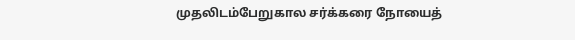முதலிடம்பேறுகால சர்க்கரை நோயைத்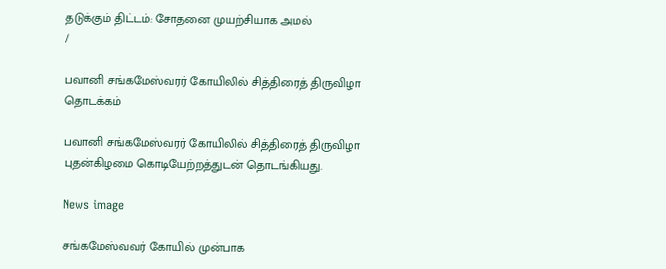தடுக்கும் திட்டம்: சோதனை முயற்சியாக அமல்
/

பவானி சங்கமேஸ்வரர் கோயிலில் சித்திரைத் திருவிழா தொடக்கம்

பவானி சங்கமேஸ்வரர் கோயிலில் சித்திரைத் திருவிழா புதன்கிழமை கொடியேற்றத்துடன் தொடங்கியது.

News image

சங்கமேஸ்வவர் கோயில் முன்பாக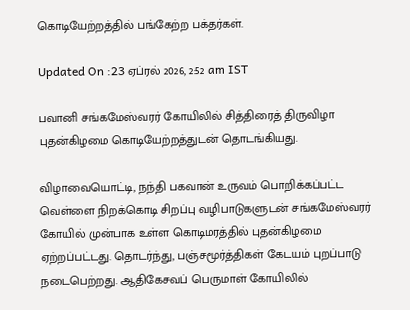கொடியேற்றத்தில் பங்கேற்ற பக்தர்கள்.

Updated On :23 ஏப்ரல் 2026, 2:52 am IST

பவானி சங்கமேஸ்வரர் கோயிலில் சித்திரைத் திருவிழா புதன்கிழமை கொடியேற்றத்துடன் தொடங்கியது.

விழாவையொட்டி, நந்தி பகவான் உருவம் பொறிக்கப்பட்ட வெள்ளை நிறக்கொடி சிறப்பு வழிபாடுகளுடன் சங்கமேஸ்வரர் கோயில் முன்பாக உள்ள கொடிமரத்தில் புதன்கிழமை ஏற்றப்பட்டது. தொடர்ந்து, பஞ்சமூர்த்திகள் கேடயம் புறப்பாடு நடைபெற்றது. ஆதிகேசவப் பெருமாள் கோயிலில்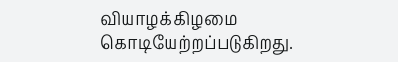வியாழக்கிழமை கொடியேற்றப்படுகிறது.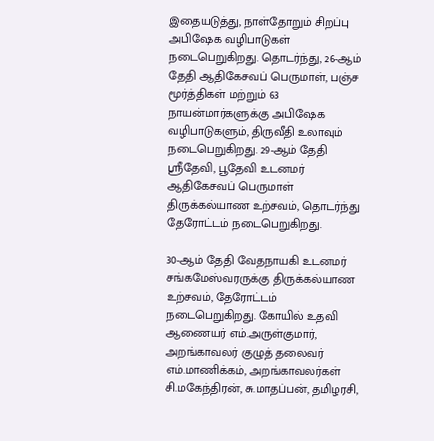இதையடுத்து, நாள்தோறும் சிறப்பு அபிஷேக வழிபாடுகள் நடைபெறுகிறது. தொடர்ந்து, 26-ஆம் தேதி ஆதிகேசவப் பெருமாள், பஞ்ச மூர்த்திகள் மற்றும் 63 நாயன்மார்களுக்கு அபிஷேக வழிபாடுகளும், திருவீதி உலாவும் நடைபெறுகிறது. 29-ஆம் தேதி ஸ்ரீதேவி, பூதேவி உடனமர் ஆதிகேசவப் பெருமாள் திருக்கல்யாண உற்சவம், தொடர்ந்து தேரோட்டம் நடைபெறுகிறது.

30-ஆம் தேதி வேதநாயகி உடனமர் சங்கமேஸ்வரருக்கு திருக்கல்யாண உற்சவம், தேரோட்டம் நடைபெறுகிறது. கோயில் உதவி ஆணையர் எம்.அருள்குமார், அறங்காவலர் குழுத் தலைவர் எம்.மாணிக்கம், அறங்காவலர்கள் சி.மகேந்திரன், சு.மாதப்பன், தமிழரசி,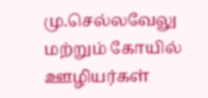மு.செல்லவேலு மற்றும் கோயில் ஊழியர்கள்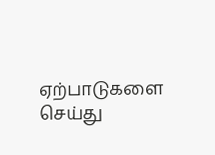ஏற்பாடுகளை செய்து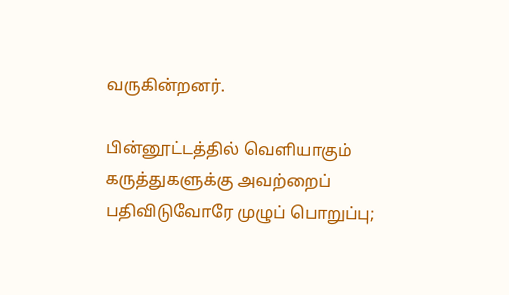வருகின்றனர்.

பின்னூட்டத்தில் வெளியாகும் கருத்துகளுக்கு அவற்றைப் பதிவிடுவோரே முழுப் பொறுப்பு;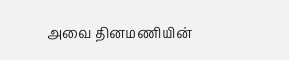அவை தினமணியின்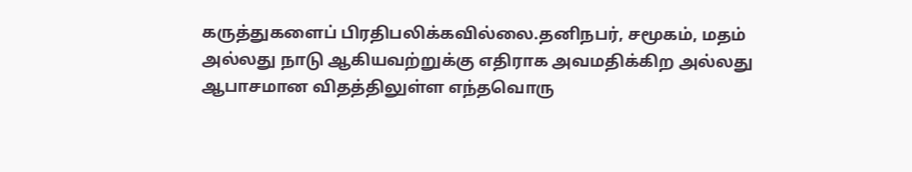கருத்துகளைப் பிரதிபலிக்கவில்லை.தனிநபர், சமூகம், மதம் அல்லது நாடு ஆகியவற்றுக்கு எதிராக அவமதிக்கிற அல்லது ஆபாசமான விதத்திலுள்ள எந்தவொரு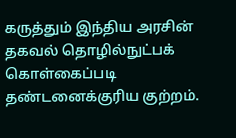கருத்தும் இந்திய அரசின் தகவல் தொழில்நுட்பக் கொள்கைப்படி தண்டனைக்குரிய குற்றம்.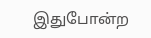இதுபோன்ற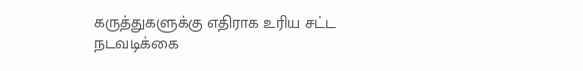கருத்துகளுக்கு எதிராக உரிய சட்ட நடவடிக்கை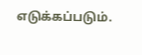எடுக்கப்படும்.